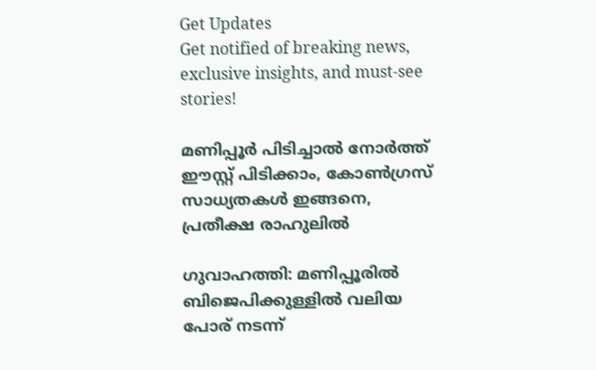Get Updates
Get notified of breaking news, exclusive insights, and must-see stories!

മണിപ്പൂര്‍ പിടിച്ചാല്‍ നോര്‍ത്ത് ഈസ്റ്റ് പിടിക്കാം, കോണ്‍ഗ്രസ് സാധ്യതകള്‍ ഇങ്ങനെ, പ്രതീക്ഷ രാഹുലില്‍

ഗുവാഹത്തി: മണിപ്പൂരില്‍ ബിജെപിക്കുള്ളില്‍ വലിയ പോര് നടന്ന്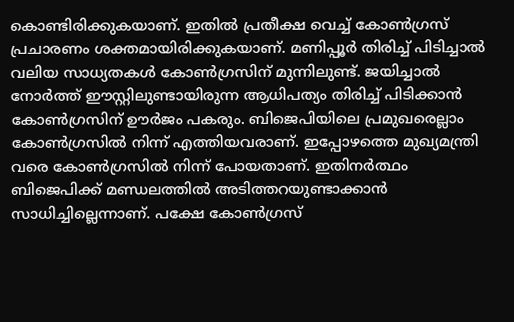കൊണ്ടിരിക്കുകയാണ്. ഇതില്‍ പ്രതീക്ഷ വെച്ച് കോണ്‍ഗ്രസ് പ്രചാരണം ശക്തമായിരിക്കുകയാണ്. മണിപ്പൂര്‍ തിരിച്ച് പിടിച്ചാല്‍ വലിയ സാധ്യതകള്‍ കോണ്‍ഗ്രസിന് മുന്നിലുണ്ട്. ജയിച്ചാല്‍ നോര്‍ത്ത് ഈസ്റ്റിലുണ്ടായിരുന്ന ആധിപത്യം തിരിച്ച് പിടിക്കാന്‍ കോണ്‍ഗ്രസിന് ഊര്‍ജം പകരും. ബിജെപിയിലെ പ്രമുഖരെല്ലാം കോണ്‍ഗ്രസില്‍ നിന്ന് എത്തിയവരാണ്. ഇപ്പോഴത്തെ മുഖ്യമന്ത്രി വരെ കോണ്‍ഗ്രസില്‍ നിന്ന് പോയതാണ്. ഇതിനര്‍ത്ഥം ബിജെപിക്ക് മണ്ഡലത്തില്‍ അടിത്തറയുണ്ടാക്കാന്‍ സാധിച്ചില്ലെന്നാണ്. പക്ഷേ കോണ്‍ഗ്രസ്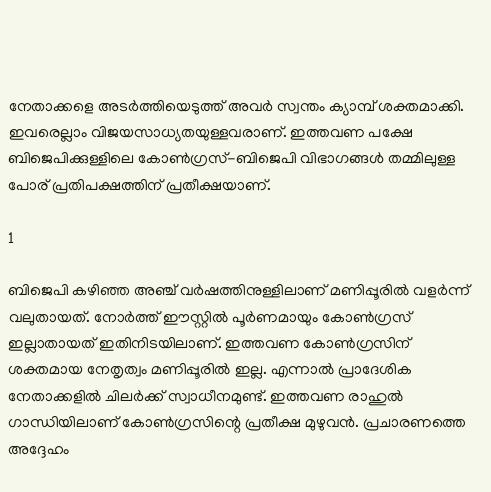നേതാക്കളെ അടര്‍ത്തിയെടുത്ത് അവര്‍ സ്വന്തം ക്യാമ്പ് ശക്തമാക്കി. ഇവരെല്ലാം വിജയസാധ്യതയുള്ളവരാണ്. ഇത്തവണ പക്ഷേ ബിജെപിക്കുള്ളിലെ കോണ്‍ഗ്രസ്-ബിജെപി വിഭാഗങ്ങള്‍ തമ്മിലുള്ള പോര് പ്രതിപക്ഷത്തിന് പ്രതീക്ഷയാണ്.

1

ബിജെപി കഴിഞ്ഞ അഞ്ച് വര്‍ഷത്തിനുള്ളിലാണ് മണിപ്പൂരില്‍ വളര്‍ന്ന് വലുതായത്. നോര്‍ത്ത് ഈസ്റ്റില്‍ പൂര്‍ണമായും കോണ്‍ഗ്രസ് ഇല്ലാതായത് ഇതിനിടയിലാണ്. ഇത്തവണ കോണ്‍ഗ്രസിന് ശക്തമായ നേതൃത്വം മണിപ്പൂരില്‍ ഇല്ല. എന്നാല്‍ പ്രാദേശിക നേതാക്കളില്‍ ചിലര്‍ക്ക് സ്വാധീനമുണ്ട്. ഇത്തവണ രാഹുല്‍ ഗാന്ധിയിലാണ് കോണ്‍ഗ്രസിന്റെ പ്രതീക്ഷ മുഴുവന്‍. പ്രചാരണത്തെ അദ്ദേഹം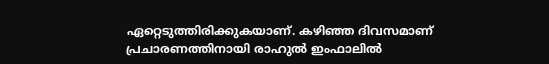ഏറ്റെടുത്തിരിക്കുകയാണ്. കഴിഞ്ഞ ദിവസമാണ് പ്രചാരണത്തിനായി രാഹുല്‍ ഇംഫാലില്‍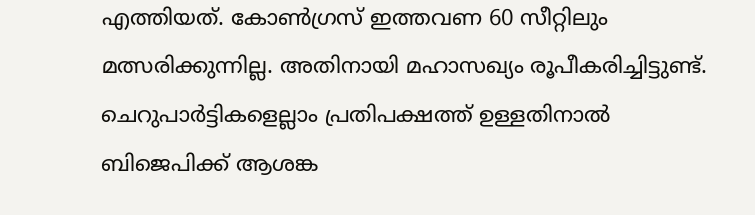എത്തിയത്. കോണ്‍ഗ്രസ് ഇത്തവണ 60 സീറ്റിലും മത്സരിക്കുന്നില്ല. അതിനായി മഹാസഖ്യം രൂപീകരിച്ചിട്ടുണ്ട്. ചെറുപാര്‍ട്ടികളെല്ലാം പ്രതിപക്ഷത്ത് ഉള്ളതിനാല്‍ ബിജെപിക്ക് ആശങ്ക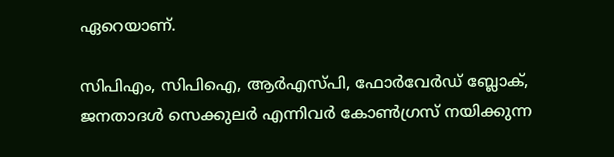ഏറെയാണ്.

സിപിഎം, സിപിഐ, ആര്‍എസ്പി, ഫോര്‍വേര്‍ഡ് ബ്ലോക്, ജനതാദള്‍ സെക്കുലര്‍ എന്നിവര്‍ കോണ്‍ഗ്രസ് നയിക്കുന്ന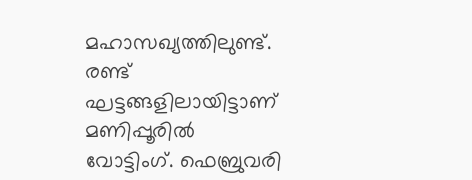മഹാസഖ്യത്തിലുണ്ട്. രണ്ട് ഘട്ടങ്ങളിലായിട്ടാണ് മണിപ്പൂരില്‍ വോട്ടിംഗ്. ഫെബ്രുവരി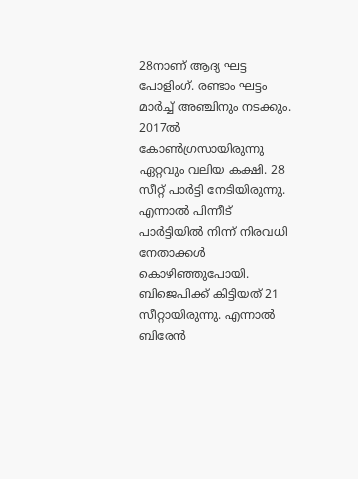28നാണ് ആദ്യ ഘട്ട പോളിംഗ്. രണ്ടാം ഘട്ടം മാര്‍ച്ച് അഞ്ചിനും നടക്കും. 2017ല്‍ കോണ്‍ഗ്രസായിരുന്നു ഏറ്റവും വലിയ കക്ഷി. 28 സീറ്റ് പാര്‍ട്ടി നേടിയിരുന്നു. എന്നാല്‍ പിന്നീട് പാര്‍ട്ടിയില്‍ നിന്ന് നിരവധി നേതാക്കള്‍ കൊഴിഞ്ഞുപോയി. ബിജെപിക്ക് കിട്ടിയത് 21 സീറ്റായിരുന്നു. എന്നാല്‍ ബിരേന്‍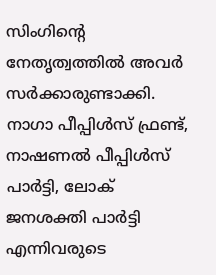സിംഗിന്റെ നേതൃത്വത്തില്‍ അവര്‍ സര്‍ക്കാരുണ്ടാക്കി. നാഗാ പീപ്പിള്‍സ് ഫ്രണ്ട്, നാഷണല്‍ പീപ്പിള്‍സ് പാര്‍ട്ടി, ലോക് ജനശക്തി പാര്‍ട്ടി എന്നിവരുടെ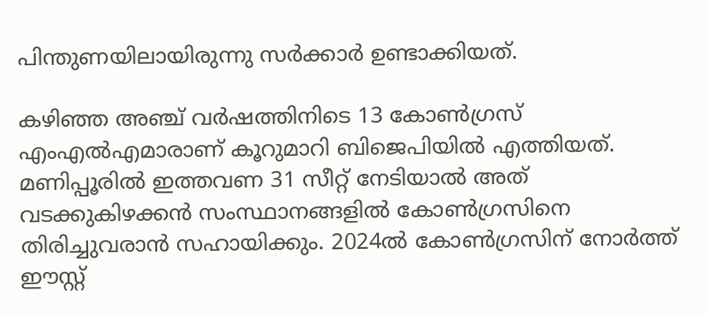പിന്തുണയിലായിരുന്നു സര്‍ക്കാര്‍ ഉണ്ടാക്കിയത്.

കഴിഞ്ഞ അഞ്ച് വര്‍ഷത്തിനിടെ 13 കോണ്‍ഗ്രസ് എംഎല്‍എമാരാണ് കൂറുമാറി ബിജെപിയില്‍ എത്തിയത്. മണിപ്പൂരില്‍ ഇത്തവണ 31 സീറ്റ് നേടിയാല്‍ അത് വടക്കുകിഴക്കന്‍ സംസ്ഥാനങ്ങളില്‍ കോണ്‍ഗ്രസിനെ തിരിച്ചുവരാന്‍ സഹായിക്കും. 2024ല്‍ കോണ്‍ഗ്രസിന് നോര്‍ത്ത് ഈസ്റ്റ്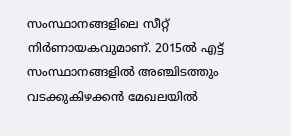സംസ്ഥാനങ്ങളിലെ സീറ്റ് നിര്‍ണായകവുമാണ്. 2015ല്‍ എട്ട് സംസ്ഥാനങ്ങളില്‍ അഞ്ചിടത്തും വടക്കുകിഴക്കന്‍ മേഖലയില്‍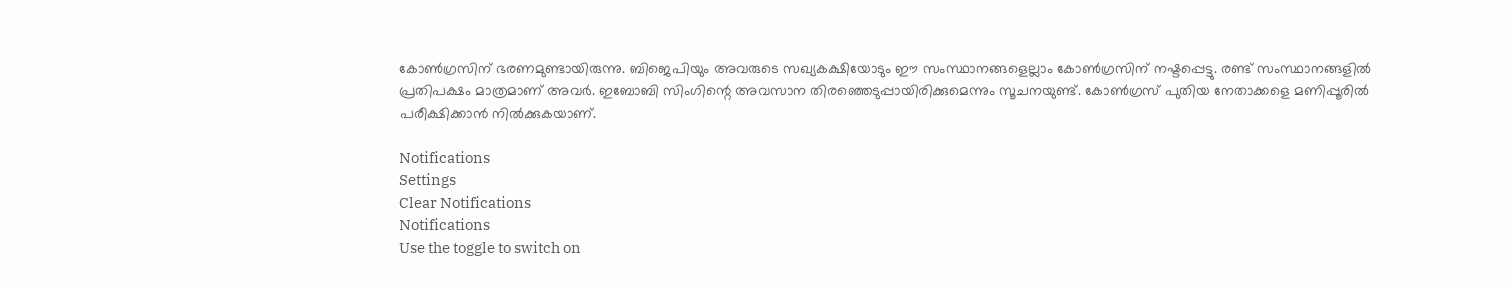കോണ്‍ഗ്രസിന് ഭരണമുണ്ടായിരുന്നു. ബിജെപിയും അവരുടെ സഖ്യകക്ഷിയോടും ഈ സംസ്ഥാനങ്ങളെല്ലാം കോണ്‍ഗ്രസിന് നഷ്ടപ്പെട്ടു. രണ്ട് സംസ്ഥാനങ്ങളില്‍ പ്രതിപക്ഷം മാത്രമാണ് അവര്‍. ഇബോബി സിംഗിന്റെ അവസാന തിരഞ്ഞെടുപ്പായിരിക്കുമെന്നും സൂചനയുണ്ട്. കോണ്‍ഗ്രസ് പുതിയ നേതാക്കളെ മണിപ്പൂരില്‍ പരീക്ഷിക്കാന്‍ നില്‍ക്കുകയാണ്.

Notifications
Settings
Clear Notifications
Notifications
Use the toggle to switch on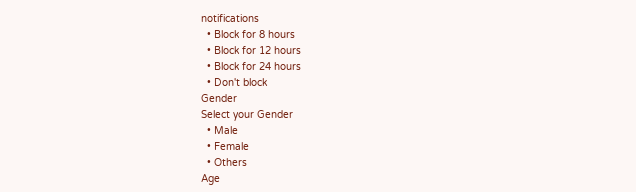notifications
  • Block for 8 hours
  • Block for 12 hours
  • Block for 24 hours
  • Don't block
Gender
Select your Gender
  • Male
  • Female
  • Others
Age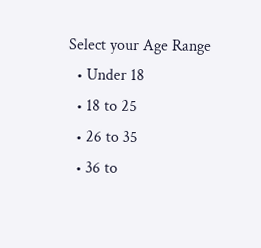Select your Age Range
  • Under 18
  • 18 to 25
  • 26 to 35
  • 36 to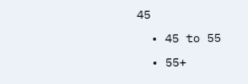45
  • 45 to 55
  • 55+